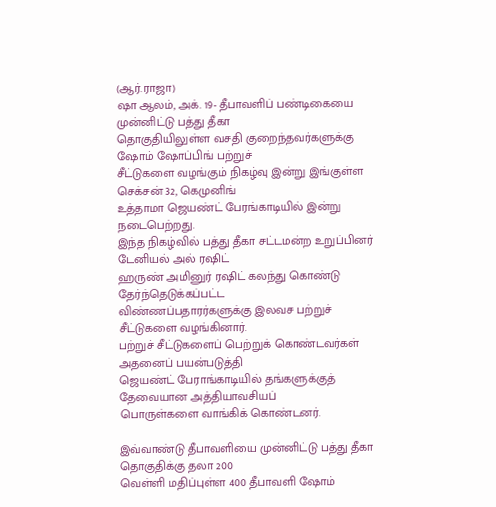(ஆர்.ராஜா)
ஷா ஆலம், அக். 19- தீபாவளிப் பண்டிகையை முன்னிட்டு பத்து தீகா
தொகுதியிலுள்ள வசதி குறைந்தவர்களுக்கு ஷோம் ஷோப்பிங் பற்றுச்
சீட்டுகளை வழங்கும் நிகழ்வு இன்று இங்குள்ள செக்சன் 32, கெமுனிங்
உத்தாமா ஜெயண்ட் பேரங்காடியில் இன்று நடைபெற்றது.
இந்த நிகழ்வில் பத்து தீகா சட்டமன்ற உறுப்பினர் டேனியல் அல் ரஷிட்
ஹருண் அமினுர் ரஷிட் கலந்து கொண்டு தேர்ந்தெடுக்கப்பட்ட
விண்ணப்பதாரர்களுக்கு இலவச பற்றுச் சீட்டுகளை வழங்கினார்.
பற்றுச் சீட்டுகளைப் பெற்றுக் கொண்டவர்கள் அதனைப் பயன்படுத்தி
ஜெயண்ட் பேராங்காடியில் தங்களுக்குத் தேவையான அத்தியாவசியப்
பொருள்களை வாங்கிக் கொண்டனர்.

இவ்வாண்டு தீபாவளியை முன்னிட்டு பத்து தீகா தொகுதிக்கு தலா 200
வெள்ளி மதிப்புள்ள 400 தீபாவளி ஷோம்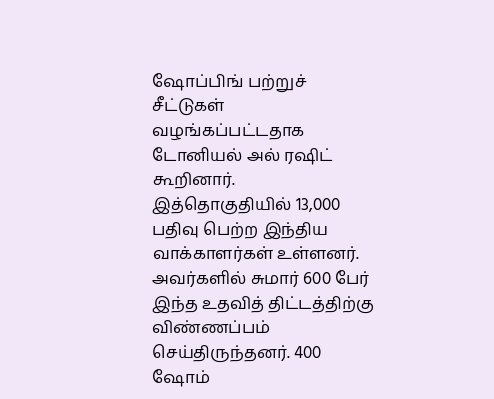ஷோப்பிங் பற்றுச் சீட்டுகள்
வழங்கப்பட்டதாக டோனியல் அல் ரஷிட் கூறினார்.
இத்தொகுதியில் 13,000 பதிவு பெற்ற இந்திய வாக்காளர்கள் உள்ளனர்.
அவர்களில் சுமார் 600 பேர் இந்த உதவித் திட்டத்திற்கு விண்ணப்பம்
செய்திருந்தனர். 400 ஷோம்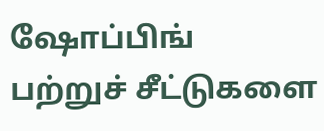ஷோப்பிங் பற்றுச் சீட்டுகளை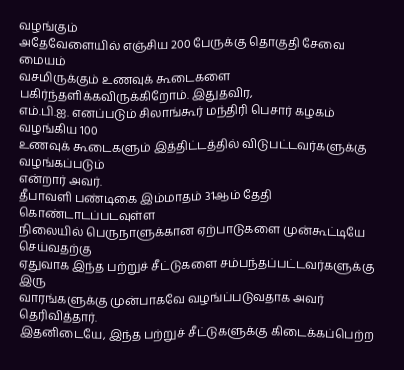வழங்கும்
அதேவேளையில் எஞ்சிய 200 பேருக்கு தொகுதி சேவை மையம்
வசமிருக்கும் உணவுக் கூடைகளை பகிர்ந்தளிக்கவிருக்கிறோம். இதுதவிர,
எம்.பி.ஐ. எனப்படும் சிலாங்கூர் மந்திரி பெசார் கழகம் வழங்கிய 100
உணவுக் கூடைகளும் இத்திட்டத்தில் விடுபட்டவர்களுக்கு வழங்கப்படும்
என்றார் அவர்.
தீபாவளி பண்டிகை இம்மாதம் 31ஆம் தேதி கொண்டாடப்படவுள்ள
நிலையில் பெருநாளுக்கான ஏற்பாடுகளை முன்கூட்டியே செய்வதற்கு
ஏதுவாக இந்த பற்றுச் சீட்டுகளை சம்பந்தப்பட்டவர்களுக்கு இரு
வாரங்களுக்கு முன்பாகவே வழங்ப்படுவதாக அவர் தெரிவித்தார்.
இதனிடையே, இந்த பற்றுச் சீட்டுகளுக்கு கிடைக்கப்பெற்ற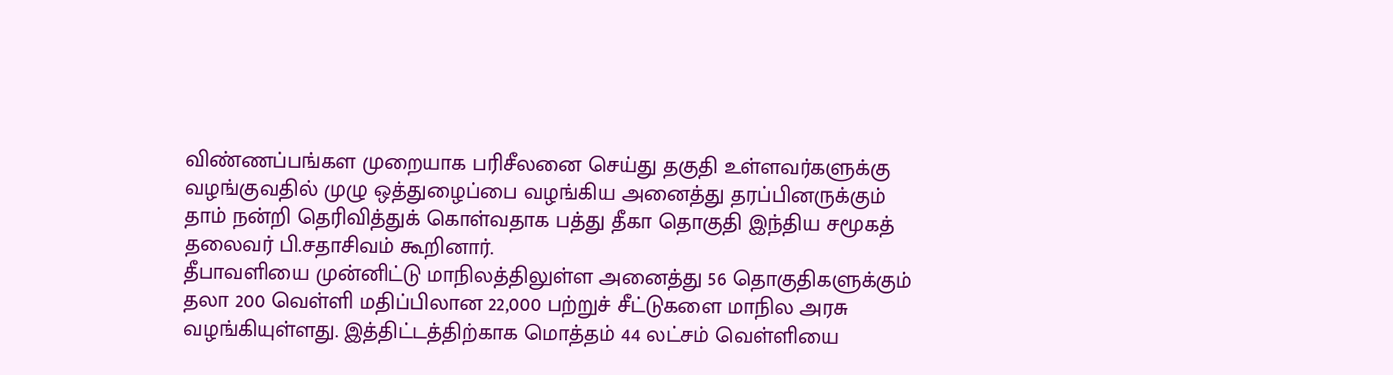விண்ணப்பங்கள முறையாக பரிசீலனை செய்து தகுதி உள்ளவர்களுக்கு
வழங்குவதில் முழு ஒத்துழைப்பை வழங்கிய அனைத்து தரப்பினருக்கும்
தாம் நன்றி தெரிவித்துக் கொள்வதாக பத்து தீகா தொகுதி இந்திய சமூகத்
தலைவர் பி.சதாசிவம் கூறினார்.
தீபாவளியை முன்னிட்டு மாநிலத்திலுள்ள அனைத்து 56 தொகுதிகளுக்கும்
தலா 200 வெள்ளி மதிப்பிலான 22,000 பற்றுச் சீட்டுகளை மாநில அரசு
வழங்கியுள்ளது. இத்திட்டத்திற்காக மொத்தம் 44 லட்சம் வெள்ளியை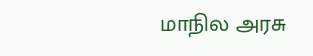மாநில அரசு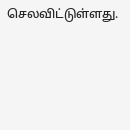செலவிட்டுள்ளது.